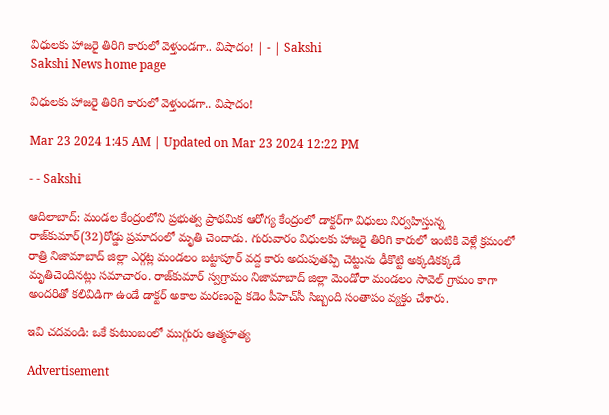విధులకు హాజరై తిరిగి కారులో వెళ్తుండగా.. విషాదం! | - | Sakshi
Sakshi News home page

విధులకు హాజరై తిరిగి కారులో వెళ్తుండగా.. విషాదం!

Mar 23 2024 1:45 AM | Updated on Mar 23 2024 12:22 PM

- - Sakshi

ఆదిలాబాద్‌: మండల కేంద్రంలోని ప్రభుత్వ ప్రాథమిక ఆరోగ్య కేంద్రంలో డాక్టర్‌గా విధులు నిర్వహిస్తున్న రాజ్‌కుమార్‌(32)రోడ్డు ప్రమాదంలో మృతి చెందాడు. గురువారం విధులకు హాజరై తిరిగి కారులో ఇంటికి వెళ్లే క్రమంలో రాత్రి నిజామాబాద్‌ జిల్లా ఎర్గట్ల మండలం బట్టాపూర్‌ వద్ద కారు అదుపుతప్పి చెట్టును ఢీకొట్టి అక్కడికక్కడే మృతిచెందినట్లు సమాచారం. రాజ్‌కుమార్‌ స్వగ్రామం నిజామాబాద్‌ జిల్లా మెండోరా మండలం సావెల్‌ గ్రామం కాగా అందరితో కలివిడిగా ఉండే డాక్టర్‌ అకాల మరణంపై కడెం పీహెచ్‌సీ సిబ్బంది సంతాపం వ్యక్తం చేశారు.

ఇవి చదవండి: ఒకే కుటుంబంలో ముగ్గురు ఆత్మహత్య

Advertisement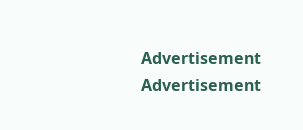Advertisement
Advertisement